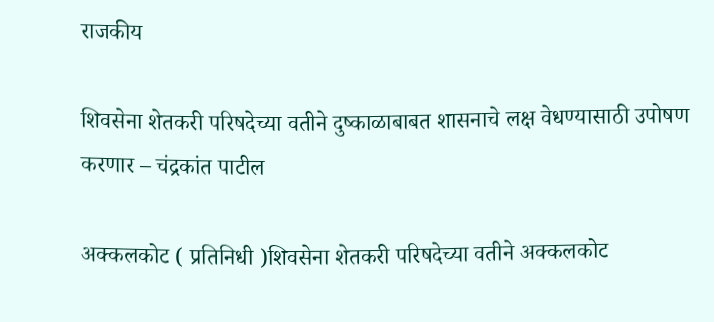राजकीय

शिवसेना शेतकरी परिषदेच्या वतीने दुष्काळाबाबत शासनाचे लक्ष वेधण्यासाठी उपोषण करणार – चंद्रकांत पाटील

अक्कलकोट ( प्रतिनिधी )शिवसेना शेतकरी परिषदेच्या वतीने अक्कलकोट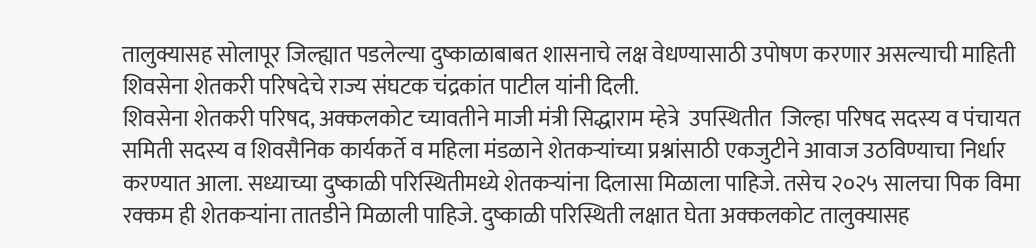तालुक्यासह सोलापूर जिल्ह्यात पडलेल्या दुष्काळाबाबत शासनाचे लक्ष वेधण्यासाठी उपोषण करणार असल्याची माहिती शिवसेना शेतकरी परिषदेचे राज्य संघटक चंद्रकांत पाटील यांनी दिली.
शिवसेना शेतकरी परिषद, अक्कलकोट च्यावतीने माजी मंत्री सिद्धाराम म्हेत्रे  उपस्थितीत  जिल्हा परिषद सदस्य व पंचायत समिती सदस्य व शिवसैनिक कार्यकर्ते व महिला मंडळाने शेतकऱ्यांच्या प्रश्नांसाठी एकजुटीने आवाज उठविण्याचा निर्धार करण्यात आला. सध्याच्या दुष्काळी परिस्थितीमध्ये शेतकऱ्यांना दिलासा मिळाला पाहिजे. तसेच २०२५ सालचा पिक विमा रक्कम ही शेतकऱ्यांना तातडीने मिळाली पाहिजे. दुष्काळी परिस्थिती लक्षात घेता अक्कलकोट तालुक्यासह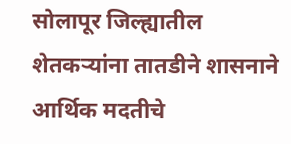सोलापूर जिल्ह्यातील शेतकऱ्यांना तातडीने शासनाने आर्थिक मदतीचे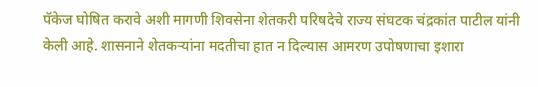पॅकेज घोषित करावे अशी मागणी शिवसेना शेतकरी परिषदेचे राज्य संघटक चंद्रकांत पाटील यांनी केली आहे. शासनाने शेतकऱ्यांना मदतीचा हात न दिल्यास आमरण उपोषणाचा इशारा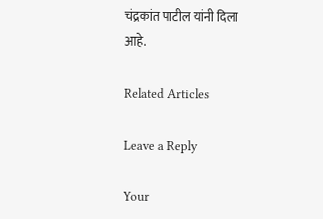चंद्रकांत पाटील यांनी दिला आहे.

Related Articles

Leave a Reply

Your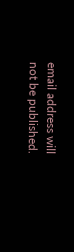email address will not be published.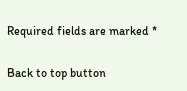Required fields are marked *

Back to top button